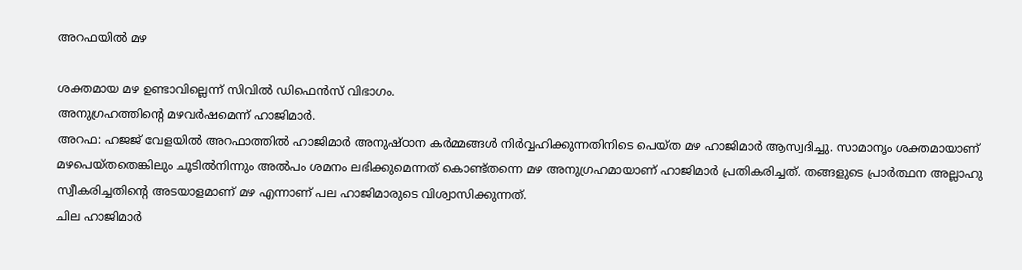അറഫയില്‍ മഴ

ശക്തമായ മഴ ഉണ്ടാവില്ലെന്ന് സിവില്‍ ഡിഫെന്‍സ് വിഭാഗം.
അനുഗ്രഹത്തിന്റെ മഴവര്‍ഷമെന്ന് ഹാജിമാര്‍.
അറഫ: ഹജജ് വേളയില്‍ അറഫാത്തില്‍ ഹാജിമാര്‍ അനുഷ്ഠാന കര്‍മ്മങ്ങള്‍ നിര്‍വ്വഹിക്കുന്നതിനിടെ പെയ്ത മഴ ഹാജിമാര്‍ ആസ്വദിച്ചു. സാമാനൃം ശക്തമായാണ് മഴപെയ്തതെങ്കിലും ചൂടില്‍നിന്നും അല്‍പം ശമനം ലഭിക്കുമെന്നത് കൊണ്ട്തന്നെ മഴ അനുഗ്രഹമായാണ് ഹാജിമാര്‍ പ്രതികരിച്ചത്. തങ്ങളുടെ പ്രാര്‍ത്ഥന അല്ലാഹു സ്വീകരിച്ചതിന്റെ അടയാളമാണ് മഴ എന്നാണ് പല ഹാജിമാരുടെ വിശ്വാസിക്കുന്നത്.
ചില ഹാജിമാര്‍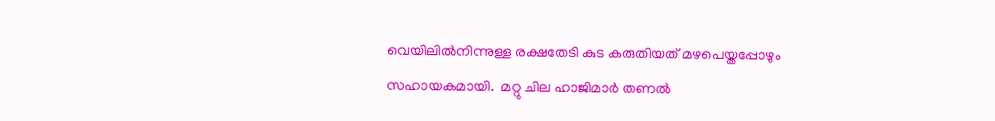വെയിലില്‍നിന്നുള്ള രക്ഷതേടി കുട കരുതിയത് മഴപെയ്തപ്പോഴും സഹായകമായി.  മറ്റു ചില ഹാജിമാര്‍ തണല്‍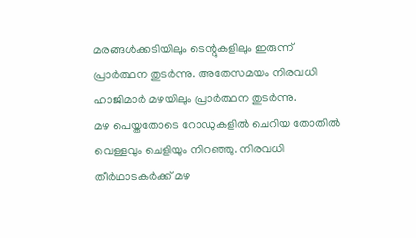മരങ്ങള്‍ക്കടിയിലും ടെന്റുകളിലും ഇരുന്ന് പ്രാര്‍ത്ഥന തുടര്‍ന്നു. അതേസമയം നിരവധി ഹാജിമാര്‍ മഴയിലും പ്രാര്‍ത്ഥന തുടര്‍ന്നു.
മഴ പെയ്തതോടെ റോഡുകളില്‍ ചെറിയ തോതില്‍ വെള്ളവും ചെളിയും നിറഞ്ഞു. നിരവധി തീര്‍ഥാടകര്‍ക്ക് മഴ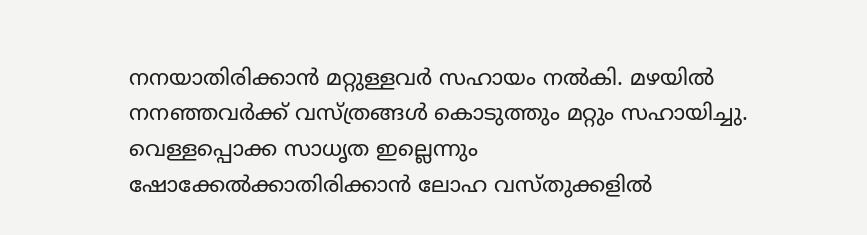നനയാതിരിക്കാന്‍ മറ്റുള്ളവര്‍ സഹായം നല്‍കി. മഴയില്‍ നനഞ്ഞവര്‍ക്ക് വസ്ത്രങ്ങള്‍ കൊടുത്തും മറ്റും സഹായിച്ചു.
വെള്ളപ്പൊക്ക സാധൃത ഇല്ലെന്നും ഷോക്കേല്‍ക്കാതിരിക്കാന്‍ ലോഹ വസ്തുക്കളില്‍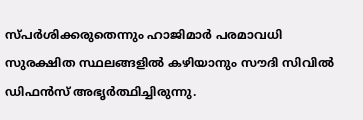സ്പര്‍ശിക്കരുതെന്നും ഹാജിമാര്‍ പരമാവധി സുരക്ഷിത സ്ഥലങ്ങളില്‍ കഴിയാനും സൗദി സിവില്‍ ഡിഫന്‍സ് അഭൃര്‍ത്ഥിച്ചിരുന്നു.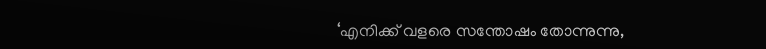‘എനിക്ക് വളരെ സന്തോഷം തോന്നുന്നു,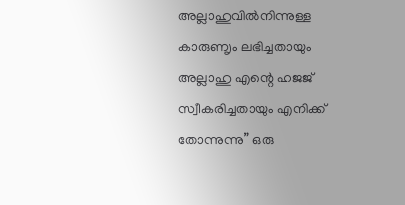അല്ലാഹുവില്‍നിന്നുള്ള കാരുണൃം ലഭിച്ചതായും അല്ലാഹു എന്റെ ഹജജ് സ്വീകരിച്ചതായും എനിക്ക് തോന്നുന്നു” ഒരു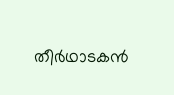തീര്‍ഥാടകന്‍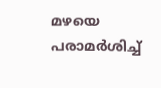മഴയെ പരാമര്‍ശിച്ച്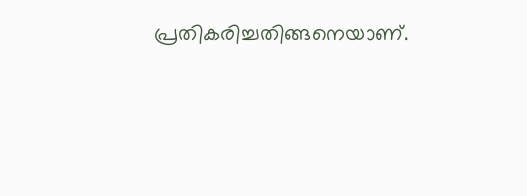പ്രതികരിച്ചതിങ്ങനെയാണ്.